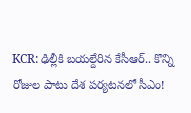KCR: ఢిల్లీకి బయల్దేరిన కేసీఆర్.. కొన్ని రోజుల పాటు దేశ పర్యటనలో సీఎం!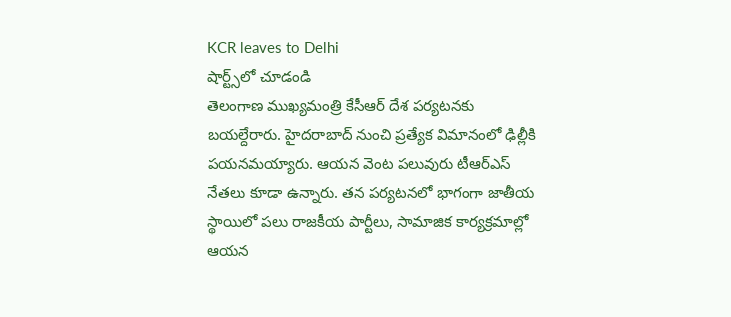KCR leaves to Delhi
షార్ట్స్‌లో చూడండి
తెలంగాణ ముఖ్యమంత్రి కేసీఆర్ దేశ పర్యటనకు బయల్దేరారు. హైదరాబాద్ నుంచి ప్రత్యేక విమానంలో ఢిల్లీకి పయనమయ్యారు. ఆయన వెంట పలువురు టీఆర్ఎస్ నేతలు కూడా ఉన్నారు. తన పర్యటనలో భాగంగా జాతీయ స్థాయిలో పలు రాజకీయ పార్టీలు, సామాజిక కార్యక్రమాల్లో ఆయన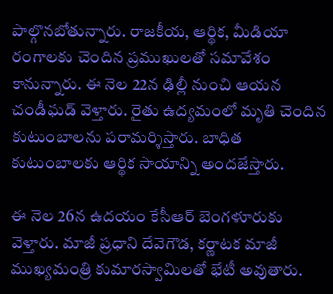పాల్గొనబోతున్నారు. రాజకీయ, ఆర్థిక, మీడియా రంగాలకు చెందిన ప్రముఖులతో సమావేశం కానున్నారు. ఈ నెల 22న ఢిల్లీ నుంచి ఆయన చండీఘడ్ వెళ్తారు. రైతు ఉద్యమంలో మృతి చెందిన కుటుంబాలను పరామర్శిస్తారు. బాధిత కుటుంబాలకు ఆర్థిక సాయాన్ని అందజేస్తారు.

ఈ నెల 26న ఉదయం కేసీఆర్ బెంగళూరుకు వెళ్తారు. మాజీ ప్రధాని దేవెగౌడ, కర్ణాటక మాజీ ముఖ్యమంత్రి కుమారస్వామిలతో భేటీ అవుతారు.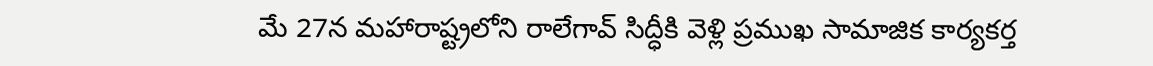మే 27న మహారాష్ట్రలోని రాలేగావ్ సిద్ధీకి వెళ్లి ప్రముఖ సామాజిక కార్యకర్త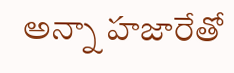అన్నా హజారేతో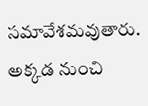సమావేశమవుతారు. అక్కడ నుంచి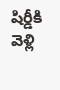షిర్డీకి వెళ్లి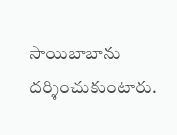సాయిబాబాను దర్శించుకుంటారు.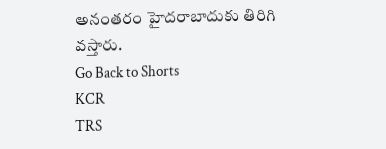అనంతరం హైదరాబాదుకు తిరిగి వస్తారు.
Go Back to Shorts
KCR
TRS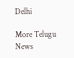Delhi

More Telugu News